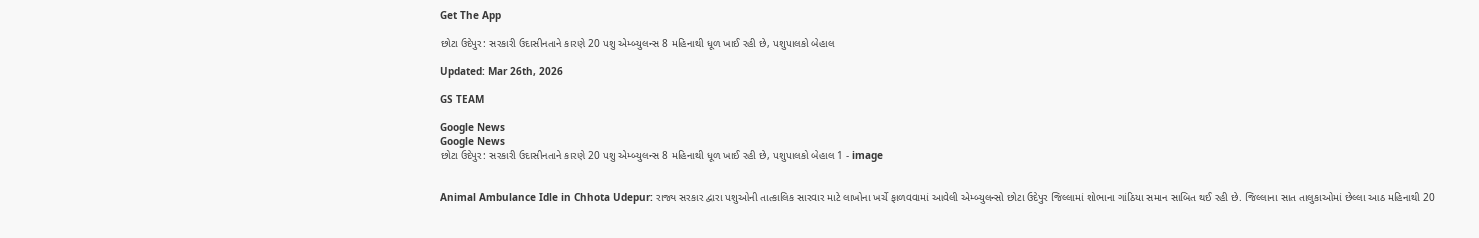Get The App

છોટા ઉદેપુર: સરકારી ઉદાસીનતાને કારણે 20 પશુ એમ્બ્યુલન્સ 8 મહિનાથી ધૂળ ખાઈ રહી છે, પશુપાલકો બેહાલ

Updated: Mar 26th, 2026

GS TEAM

Google News
Google News
છોટા ઉદેપુર: સરકારી ઉદાસીનતાને કારણે 20 પશુ એમ્બ્યુલન્સ 8 મહિનાથી ધૂળ ખાઈ રહી છે, પશુપાલકો બેહાલ 1 - image


Animal Ambulance Idle in Chhota Udepur: રાજ્ય સરકાર દ્વારા પશુઓની તાત્કાલિક સારવાર માટે લાખોના ખર્ચે ફાળવવામાં આવેલી એમ્બ્યુલન્સો છોટા ઉદેપુર જિલ્લામાં શોભાના ગાંઠિયા સમાન સાબિત થઈ રહી છે. જિલ્લાના સાત તાલુકાઓમાં છેલ્લા આઠ મહિનાથી 20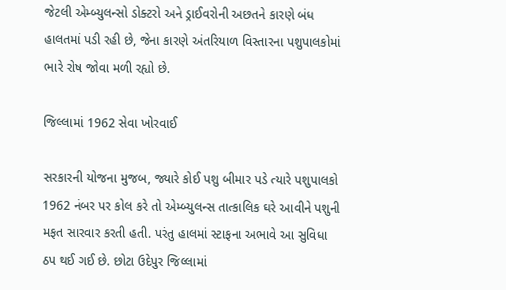જેટલી એમ્બ્યુલન્સો ડોક્ટરો અને ડ્રાઈવરોની અછતને કારણે બંધ હાલતમાં પડી રહી છે, જેના કારણે અંતરિયાળ વિસ્તારના પશુપાલકોમાં ભારે રોષ જોવા મળી રહ્યો છે.

જિલ્લામાં 1962 સેવા ખોરવાઈ

સરકારની યોજના મુજબ, જ્યારે કોઈ પશુ બીમાર પડે ત્યારે પશુપાલકો 1962 નંબર પર કોલ કરે તો એમ્બ્યુલન્સ તાત્કાલિક ઘરે આવીને પશુની મફત સારવાર કરતી હતી. પરંતુ હાલમાં સ્ટાફના અભાવે આ સુવિધા ઠપ થઈ ગઈ છે. છોટા ઉદેપુર જિલ્લામાં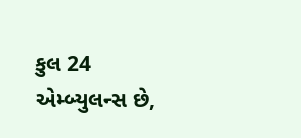કુલ 24 એમ્બ્યુલન્સ છે,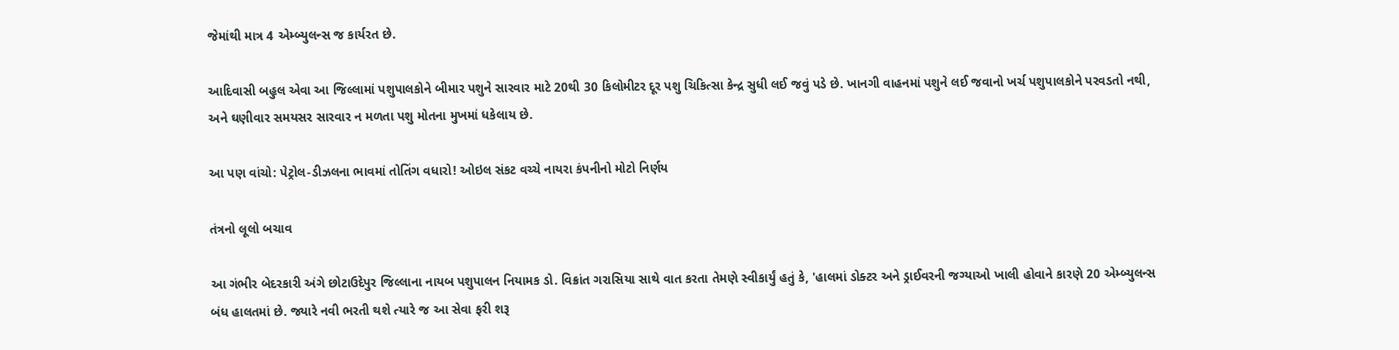જેમાંથી માત્ર 4 એમ્બ્યુલન્સ જ કાર્યરત છે.

આદિવાસી બહુલ એવા આ જિલ્લામાં પશુપાલકોને બીમાર પશુને સારવાર માટે 20થી 30 કિલોમીટર દૂર પશુ ચિકિત્સા કેન્દ્ર સુધી લઈ જવું પડે છે. ખાનગી વાહનમાં પશુને લઈ જવાનો ખર્ચ પશુપાલકોને પરવડતો નથી, અને ઘણીવાર સમયસર સારવાર ન મળતા પશુ મોતના મુખમાં ધકેલાય છે.

આ પણ વાંચો: પેટ્રોલ-ડીઝલના ભાવમાં તોતિંગ વધારો! ઓઇલ સંકટ વચ્ચે નાયરા કંપનીનો મોટો નિર્ણય

તંત્રનો લૂલો બચાવ

આ ગંભીર બેદરકારી અંગે છોટાઉદેપુર જિલ્લાના નાયબ પશુપાલન નિયામક ડો. વિક્રાંત ગરાસિયા સાથે વાત કરતા તેમણે સ્વીકાર્યું હતું કે, 'હાલમાં ડોક્ટર અને ડ્રાઈવરની જગ્યાઓ ખાલી હોવાને કારણે 20 એમ્બ્યુલન્સ બંધ હાલતમાં છે. જ્યારે નવી ભરતી થશે ત્યારે જ આ સેવા ફરી શરૂ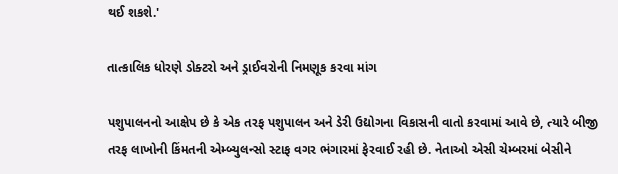થઈ શકશે.'

તાત્કાલિક ધોરણે ડોક્ટરો અને ડ્રાઈવરોની નિમણૂક કરવા માંગ

પશુપાલનનો આક્ષેપ છે કે એક તરફ પશુપાલન અને ડેરી ઉદ્યોગના વિકાસની વાતો કરવામાં આવે છે, ત્યારે બીજી તરફ લાખોની કિંમતની એમ્બ્યુલન્સો સ્ટાફ વગર ભંગારમાં ફેરવાઈ રહી છે. નેતાઓ એસી ચેમ્બરમાં બેસીને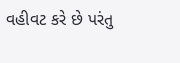વહીવટ કરે છે પરંતુ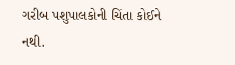ગરીબ પશુપાલકોની ચિંતા કોઈને નથી.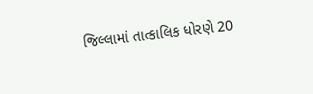જિલ્લામાં તાત્કાલિક ધોરણે 20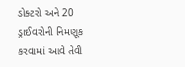ડોક્ટરો અને 20 ડ્રાઈવરોની નિમણૂક કરવામાં આવે તેવી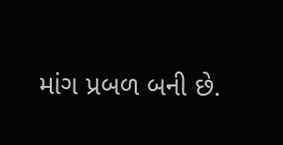માંગ પ્રબળ બની છે.